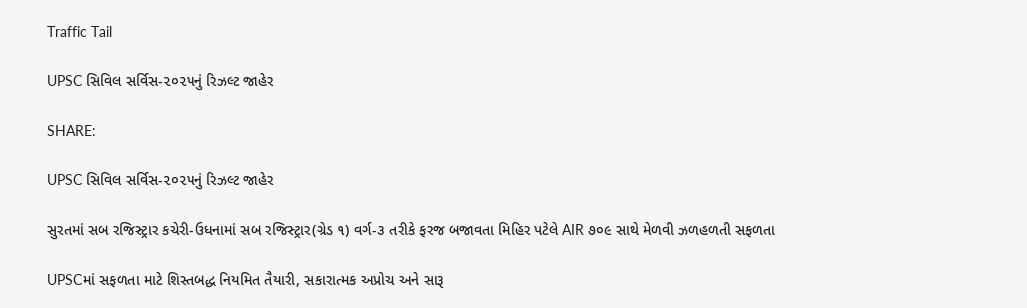Traffic Tail

UPSC સિવિલ સર્વિસ-૨૦૨૫નું રિઝલ્ટ જાહેર

SHARE:

UPSC સિવિલ સર્વિસ-૨૦૨૫નું રિઝલ્ટ જાહેર

સુરતમાં સબ રજિસ્ટ્રાર કચેરી-ઉધનામાં સબ રજિસ્ટ્રાર(ગ્રેડ ૧) વર્ગ-૩ તરીકે ફરજ બજાવતા મિહિર પટેલે AIR ૭૦૯ સાથે મેળવી ઝળહળતી સફળતા

UPSCમાં સફળતા માટે શિસ્તબદ્ધ નિયમિત તૈયારી, સકારાત્મક અપ્રોચ અને સારૂ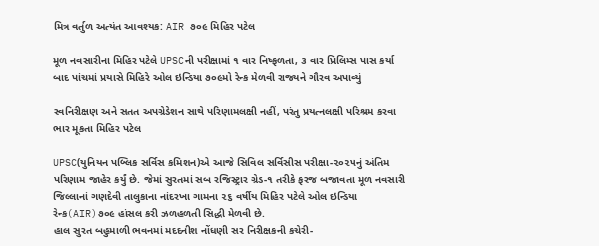મિત્ર વર્તુળ અત્યંત આવશ્યક: AIR ૭૦૯ મિહિર પટેલ

મૂળ નવસારીના મિહિર પટેલે UPSCની પરીક્ષામાં ૧ વાર નિષ્ફળતા, ૩ વાર પ્રિલિમ્સ પાસ કર્યા બાદ પાંચમાં પ્રયાસે મિહિરે ઓલ ઇન્ડિયા ૭૦૯મો રેન્ક મેળવી રાજ્યને ગૌરવ અપાવ્યું

સ્વનિરીક્ષણ અને સતત અપગ્રેડેશન સાથે પરિણામલક્ષી નહીં, પરંતુ પ્રયત્નલક્ષી પરિશ્રમ કરવા ભાર મૂકતા મિહિર પટેલ

UPSC(યુનિયન પબ્લિક સર્વિસ કમિશન)એ આજે સિવિલ સર્વિસીસ પરીક્ષા-૨૦૨૫નું અંતિમ પરિણામ જાહેર કર્યું છે. જેમાં સુરતમાં સબ રજિસ્ટ્રાર ગ્રેડ-૧ તરીકે ફરજ બજાવતા મૂળ નવસારી જિલ્લાનાં ગણદેવી તાલુકાના નાંદરખા ગામના ૨૬ વર્ષીય મિહિર પટેલે ઓલ ઇન્ડિયા રેન્ક(AIR)૭૦૯ હાંસલ કરી ઝળહળતી સિદ્ધી મેળવી છે.
હાલ સુરત બહુમાળી ભવનમાં મદદનીશ નોંધણી સર નિરીક્ષકની કચેરી-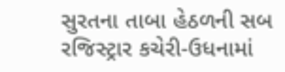સુરતના તાબા હેઠળની સબ રજિસ્ટ્રાર કચેરી-ઉધનામાં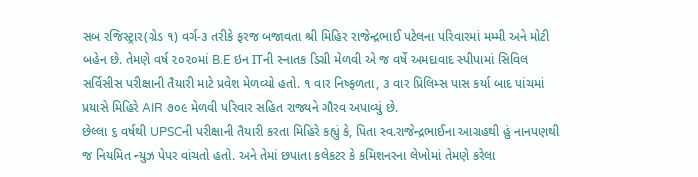સબ રજિસ્ટ્રાર(ગ્રેડ ૧) વર્ગ-૩ તરીકે ફરજ બજાવતા શ્રી મિહિર રાજેન્દ્રભાઈ પટેલના પરિવારમાં મમ્મી અને મોટી બહેન છે. તેમણે વર્ષ ૨૦૨૦માં B.E ઇન ITની સ્નાતક ડિગ્રી મેળવી એ જ વર્ષે અમદાવાદ સ્પીપામાં સિવિલ સર્વિસીસ પરીક્ષાની તૈયારી માટે પ્રવેશ મેળવ્યો હતો. ૧ વાર નિષ્ફળતા, ૩ વાર પ્રિલિમ્સ પાસ કર્યા બાદ પાંચમાં પ્રયાસે મિહિરે AIR ૭૦૯ મેળવી પરિવાર સહિત રાજ્યને ગૌરવ અપાવ્યું છે.
છેલ્લા ૬ વર્ષથી UPSCની પરીક્ષાની તૈયારી કરતા મિહિરે કહ્યું કે, પિતા સ્વ.રાજેન્દ્રભાઈના આગ્રહથી હું નાનપણથી જ નિયમિત ન્યુઝ પેપર વાંચતો હતો. અને તેમાં છપાતા કલેકટર કે કમિશનરના લેખોમાં તેમણે કરેલા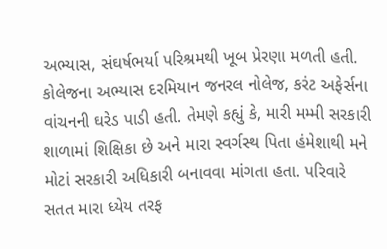અભ્યાસ, સંઘર્ષભર્યા પરિશ્રમથી ખૂબ પ્રેરણા મળતી હતી. કોલેજના અભ્યાસ દરમિયાન જનરલ નોલેજ, કરંટ અફેર્સના વાંચનની ઘરેડ પાડી હતી. તેમણે કહ્યું કે, મારી મમ્મી સરકારી શાળામાં શિક્ષિકા છે અને મારા સ્વર્ગસ્થ પિતા હંમેશાથી મને મોટાં સરકારી અધિકારી બનાવવા માંગતા હતા. પરિવારે સતત મારા ધ્યેય તરફ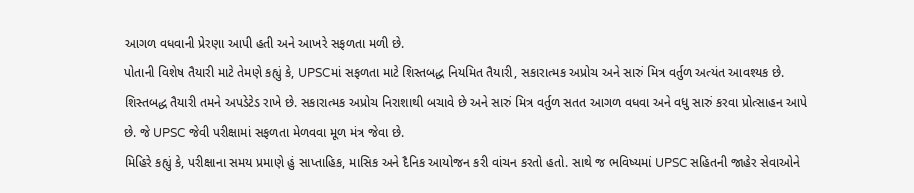આગળ વધવાની પ્રેરણા આપી હતી અને આખરે સફળતા મળી છે.
પોતાની વિશેષ તૈયારી માટે તેમણે કહ્યું કે, UPSCમાં સફળતા માટે શિસ્તબદ્ધ નિયમિત તૈયારી, સકારાત્મક અપ્રોચ અને સારું મિત્ર વર્તુળ અત્યંત આવશ્યક છે. શિસ્તબદ્ધ તૈયારી તમને અપડેટેડ રાખે છે. સકારાત્મક અપ્રોચ નિરાશાથી બચાવે છે અને સારું મિત્ર વર્તુળ સતત આગળ વધવા અને વધુ સારું કરવા પ્રોત્સાહન આપે છે. જે UPSC જેવી પરીક્ષામાં સફળતા મેળવવા મૂળ મંત્ર જેવા છે.
મિહિરે કહ્યું કે, પરીક્ષાના સમય પ્રમાણે હું સાપ્તાહિક, માસિક અને દૈનિક આયોજન કરી વાંચન કરતો હતો. સાથે જ ભવિષ્યમાં UPSC સહિતની જાહેર સેવાઓને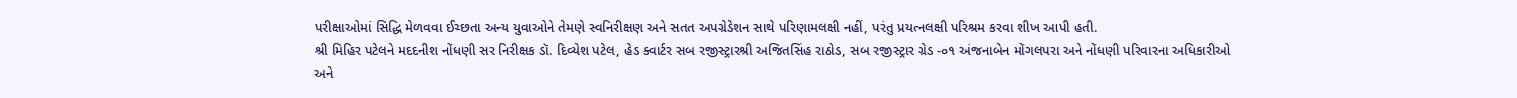પરીક્ષાઓમાં સિદ્ધિ મેળવવા ઈચ્છતા અન્ય યુવાઓને તેમણે સ્વનિરીક્ષણ અને સતત અપગ્રેડેશન સાથે પરિણામલક્ષી નહીં, પરંતુ પ્રયત્નલક્ષી પરિશ્રમ કરવા શીખ આપી હતી.
શ્રી મિહિર પટેલને મદદનીશ નોંધણી સર નિરીક્ષક ડૉ. દિવ્યેશ પટેલ, હેડ ક્વાર્ટર સબ રજીસ્ટ્રારશ્રી અજિતસિંહ રાઠોડ, સબ રજીસ્ટ્રાર ગ્રેડ -૦૧ અંજનાબેન મોંગલપરા અને નોંધણી પરિવારના અધિકારીઓ અને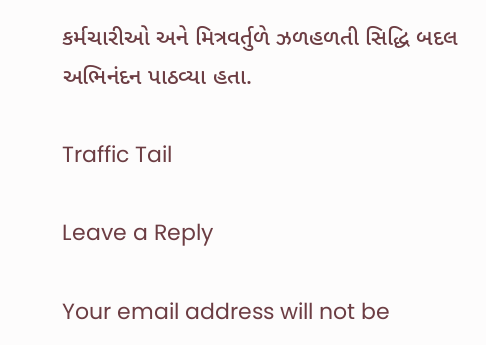કર્મચારીઓ અને મિત્રવર્તુળે ઝળહળતી સિદ્ધિ બદલ અભિનંદન પાઠવ્યા હતા.

Traffic Tail

Leave a Reply

Your email address will not be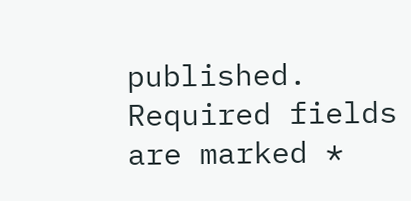published. Required fields are marked *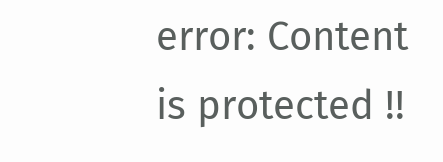error: Content is protected !!